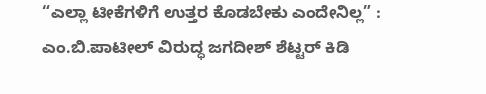“ಎಲ್ಲಾ ಟೀಕೆಗಳಿಗೆ ಉತ್ತರ ಕೊಡಬೇಕು ಎಂದೇನಿಲ್ಲ” : ಎಂ.ಬಿ.ಪಾಟೀಲ್ ವಿರುದ್ಧ ಜಗದೀಶ್ ಶೆಟ್ಟರ್ ಕಿಡಿ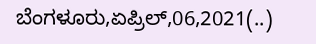ಬೆಂಗಳೂರು,ಏಪ್ರಿಲ್,06,2021(..)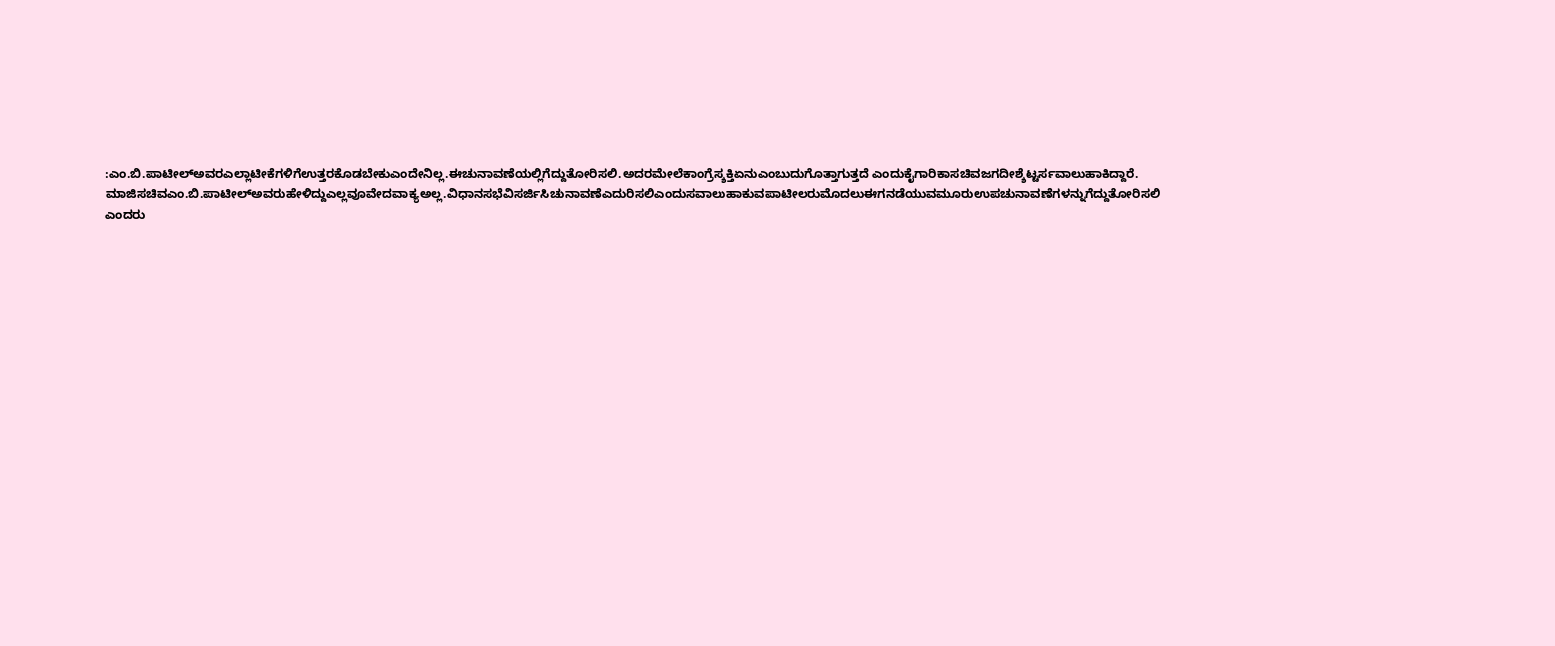:ಎಂ.ಬಿ.ಪಾಟೀಲ್ಅವರಎಲ್ಲಾಟೀಕೆಗಳಿಗೆಉತ್ತರಕೊಡಬೇಕುಎಂದೇನಿಲ್ಲ.ಈಚುನಾವಣೆಯಲ್ಲಿಗೆದ್ದುತೋರಿಸಲಿ.ಅದರಮೇಲೆಕಾಂಗ್ರೆಸ್ಶಕ್ತಿಏನುಎಂಬುದುಗೊತ್ತಾಗುತ್ತದೆ ಎಂದುಕೈಗಾರಿಕಾಸಚಿವಜಗದೀಶ್ಶೆಟ್ಟರ್ಸವಾಲುಹಾಕಿದ್ದಾರೆ. ಮಾಜಿಸಚಿವಎಂ.ಬಿ.ಪಾಟೀಲ್ಅವರುಹೇಳಿದ್ದುಎಲ್ಲವೂವೇದವಾಕ್ಯಅಲ್ಲ.ವಿಧಾನಸಭೆವಿಸರ್ಜಿಸಿಚುನಾವಣೆಎದುರಿಸಲಿಎಂದುಸವಾಲುಹಾಕುವಪಾಟೀಲರುಮೊದಲುಈಗನಡೆಯುವಮೂರುಉಪಚುನಾವಣೆಗಳನ್ನುಗೆದ್ದುತೋರಿಸಲಿ ಎಂದರು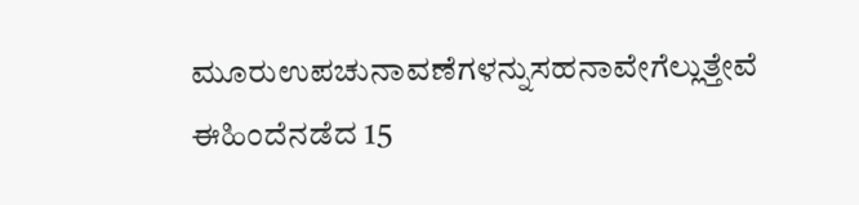ಮೂರುಉಪಚುನಾವಣೆಗಳನ್ನುಸಹನಾವೇಗೆಲ್ಲುತ್ತೇವೆ ಈಹಿಂದೆನಡೆದ 15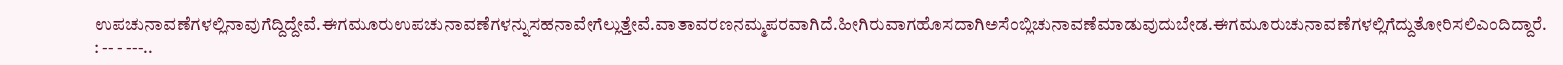ಉಪಚುನಾವಣೆಗಳಲ್ಲಿನಾವುಗೆದ್ದಿದ್ದೇವೆ.ಈಗಮೂರುಉಪಚುನಾವಣೆಗಳನ್ನುಸಹನಾವೇಗೆಲ್ಲುತ್ತೇವೆ.ವಾತಾವರಣನಮ್ಮಪರವಾಗಿದೆ.ಹೀಗಿರುವಾಗಹೊಸದಾಗಿಅಸೆಂಬ್ಲಿಚುನಾವಣೆಮಾಡುವುದುಬೇಡ.ಈಗಮೂರುಚುನಾವಣೆಗಳಲ್ಲಿಗೆದ್ದುತೋರಿಸಲಿಎಂದಿದ್ದಾರೆ. : -- - ---..